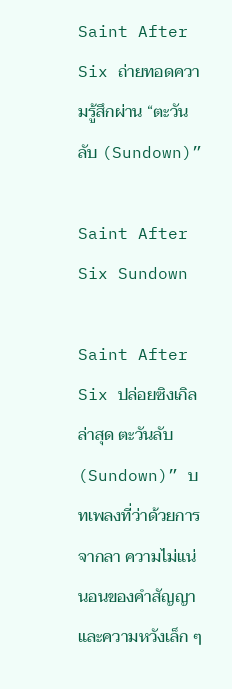Saint After Six ถ่ายทอดความรู้สึกผ่าน “ตะวันลับ (Sundown)”

Saint After Six Sundown

Saint After Six ปล่อยซิงเกิลล่าสุด ตะวันลับ (Sundown)” บทเพลงที่ว่าด้วยการจากลา ความไม่แน่นอนของคำสัญญา และความหวังเล็ก ๆ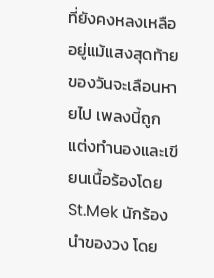ที่ยังคงหลงเหลืออยู่แม้แสงสุดท้ายของวันจะเลือนหายไป เพลงนี้ถูกแต่งทำนองและเขียนเนื้อร้องโดย St.Mek นักร้องนำของวง โดย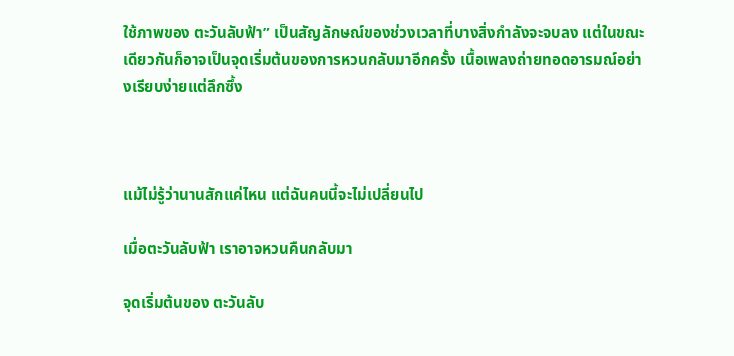ใช้ภาพของ ตะวันลับฟ้า” เป็นสัญลักษณ์ของช่วงเวลาที่บางสิ่งกำลังจะจบลง แต่ในขณะเดียวกันก็อาจเป็นจุดเริ่มต้นของการหวนกลับมาอีกครั้ง เนื้อเพลงถ่ายทอดอารมณ์อย่างเรียบง่ายแต่ลึกซึ้ง



แม้ไม่รู้ว่านานสักแค่ไหน แต่ฉันคนนี้จะไม่เปลี่ยนไป

เมื่อตะวันลับฟ้า เราอาจหวนคืนกลับมา

จุดเริ่มต้นของ ตะวันลับ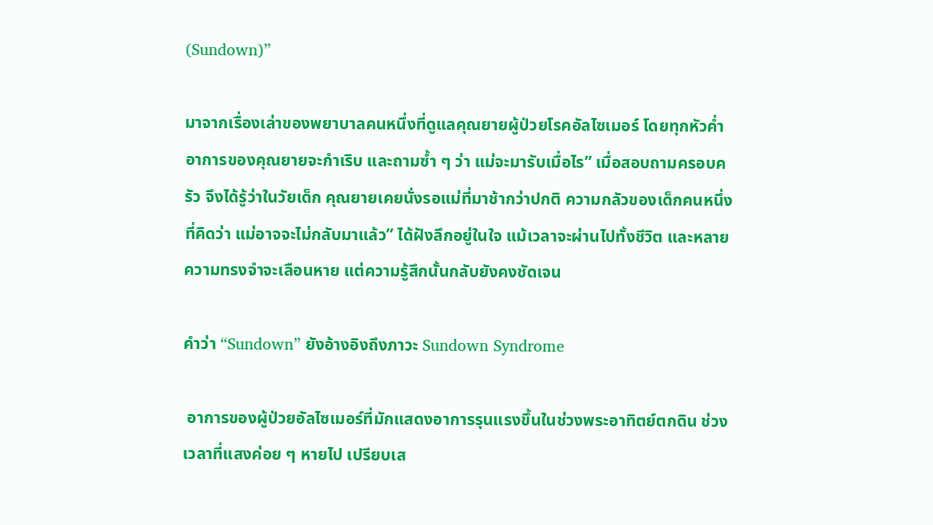(Sundown)”

มาจากเรื่องเล่าของพยาบาลคนหนึ่งที่ดูแลคุณยายผู้ป่วยโรคอัลไซเมอร์ โดยทุกหัวค่ำ อาการของคุณยายจะกำเริบ และถามซ้ำ ๆ ว่า แม่จะมารับเมื่อไร” เมื่อสอบถามครอบครัว จึงได้รู้ว่าในวัยเด็ก คุณยายเคยนั่งรอแม่ที่มาช้ากว่าปกติ ความกลัวของเด็กคนหนึ่งที่คิดว่า แม่อาจจะไม่กลับมาแล้ว” ได้ฝังลึกอยู่ในใจ แม้เวลาจะผ่านไปทั้งชีวิต และหลายความทรงจำจะเลือนหาย แต่ความรู้สึกนั้นกลับยังคงชัดเจน

คำว่า “Sundown” ยังอ้างอิงถึงภาวะ Sundown Syndrome

 อาการของผู้ป่วยอัลไซเมอร์ที่มักแสดงอาการรุนแรงขึ้นในช่วงพระอาทิตย์ตกดิน ช่วงเวลาที่แสงค่อย ๆ หายไป เปรียบเส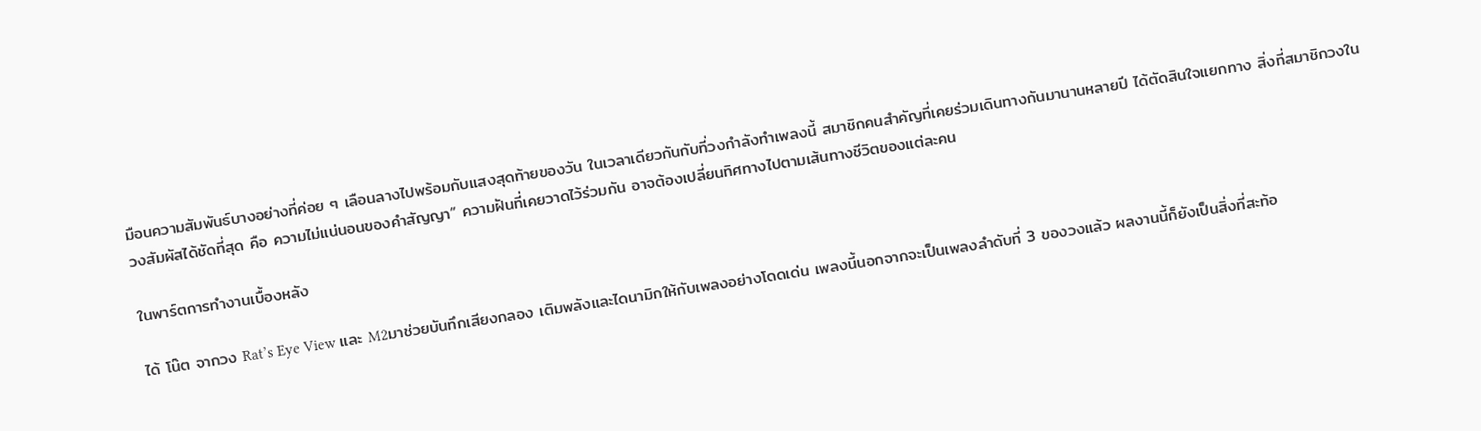มือนความสัมพันธ์บางอย่างที่ค่อย ๆ เลือนลางไปพร้อมกับแสงสุดท้ายของวัน ในเวลาเดียวกันกับที่วงกำลังทำเพลงนี้ สมาชิกคนสำคัญที่เคยร่วมเดินทางกันมานานหลายปี ได้ตัดสินใจแยกทาง สิ่งที่สมาชิกวงในวงสัมผัสได้ชัดที่สุด คือ ความไม่แน่นอนของคำสัญญา” ความฝันที่เคยวาดไว้ร่วมกัน อาจต้องเปลี่ยนทิศทางไปตามเส้นทางชีวิตของแต่ละคน

ในพาร์ตการทำงานเบื้องหลัง

ได้ โน๊ต จากวง Rat’s Eye View และ M2มาช่วยบันทึกเสียงกลอง เติมพลังและไดนามิกให้กับเพลงอย่างโดดเด่น เพลงนี้นอกจากจะเป็นเพลงลำดับที่ 3 ของวงแล้ว ผลงานนี้ก็ยังเป็นสิ่งที่สะท้อ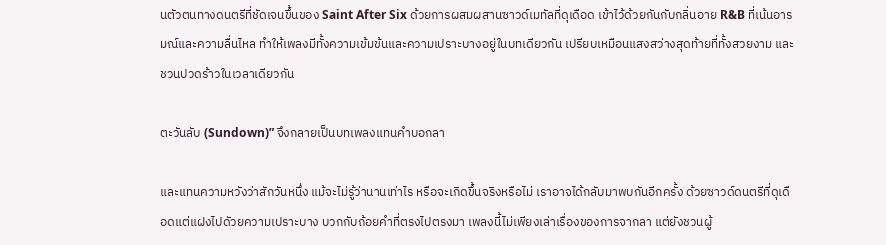นตัวตนทางดนตรีที่ชัดเจนขึ้นของ Saint After Six ด้วยการผสมผสานซาวด์เมทัลที่ดุเดือด เข้าไว้ด้วยกันกับกลิ่นอาย R&B ที่เน้นอารมณ์และความลื่นไหล ทำให้เพลงมีทั้งความเข้มข้นและความเปราะบางอยู่ในบทเดียวกัน เปรียบเหมือนแสงสว่างสุดท้ายที่ทั้งสวยงาม และชวนปวดร้าวในเวลาเดียวกัน

ตะวันลับ (Sundown)” จึงกลายเป็นบทเพลงแทนคำบอกลา

และแทนความหวังว่าสักวันหนึ่ง แม้จะไม่รู้ว่านานเท่าไร หรือจะเกิดขึ้นจริงหรือไม่ เราอาจได้กลับมาพบกันอีกครั้ง ด้วยซาวด์ดนตรีที่ดุเดือดแต่แฝงไปดัวยความเปราะบาง บวกกับถ้อยคำที่ตรงไปตรงมา เพลงนี้ไม่เพียงเล่าเรื่องของการจากลา แต่ยังชวนผู้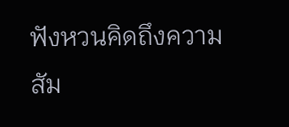ฟังหวนคิดถึงความสัม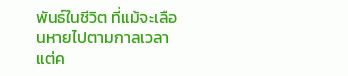พันธ์ในชีวิต ที่แม้จะเลือนหายไปตามกาลเวลา แต่ค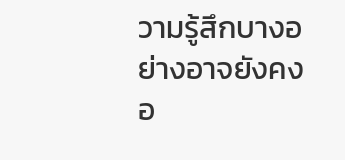วามรู้สึกบางอย่างอาจยังคงอ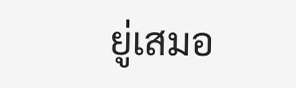ยู่เสมอ